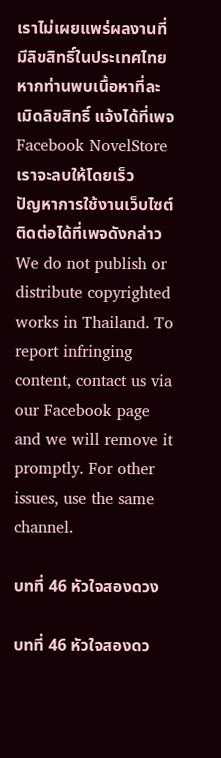เราไม่เผยแพร่ผลงานที่มีลิขสิทธิ์ในประเทศไทย หากท่านพบเนื้อหาที่ละเมิดลิขสิทธิ์ แจ้งได้ที่เพจ Facebook NovelStore เราจะลบให้โดยเร็ว
ปัญหาการใช้งานเว็บไซต์ ติดต่อได้ที่เพจดังกล่าว
We do not publish or distribute copyrighted works in Thailand. To report infringing content, contact us via our Facebook page and we will remove it promptly. For other issues, use the same channel.

บทที่ 46 หัวใจสองดวง

บทที่ 46 หัวใจสองดว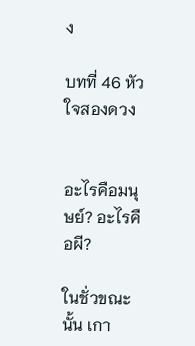ง

บทที่ 46 หัวใจสองดวง


อะไรคือมนุษย์? อะไรคือผี?

ในชั่วขณะนั้น เกา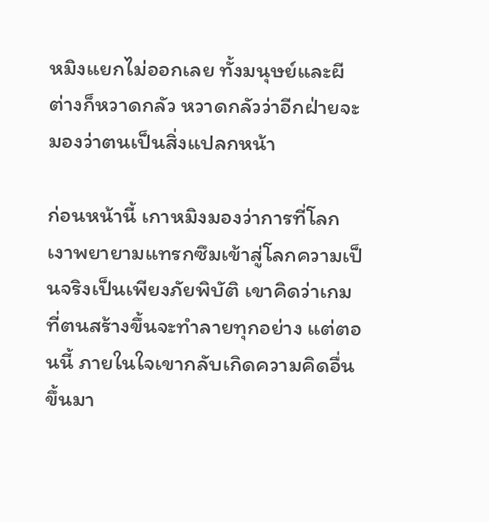หมิงแยกไม่ออกเลย ทั้งมนุษย์และผีต่างก็หวาดกลัว หวาดกลัวว่าอีกฝ่ายจะมองว่าตนเป็นสิ่งแปลกหน้า

ก่อนหน้านี้ เกาหมิงมองว่าการที่โลกเงาพยายามแทรกซึมเข้าสู่โลกความเป็นจริงเป็นเพียงภัยพิบัติ เขาคิดว่าเกมที่ตนสร้างขึ้นจะทำลายทุกอย่าง แต่ตอนนี้ ภายในใจเขากลับเกิดความคิดอื่นขึ้นมา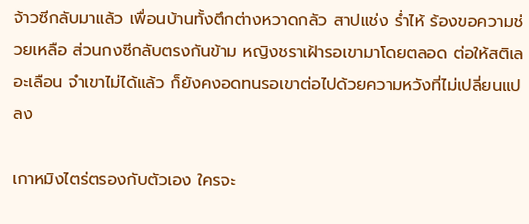จ้าวซีกลับมาแล้ว เพื่อนบ้านทั้งตึกต่างหวาดกลัว สาปแช่ง ร่ำไห้ ร้องขอความช่วยเหลือ ส่วนกงซีกลับตรงกันข้าม หญิงชราเฝ้ารอเขามาโดยตลอด ต่อให้สติเลอะเลือน จำเขาไม่ได้แล้ว ก็ยังคงอดทนรอเขาต่อไปด้วยความหวังที่ไม่เปลี่ยนแปลง

เกาหมิงไตร่ตรองกับตัวเอง ใครจะ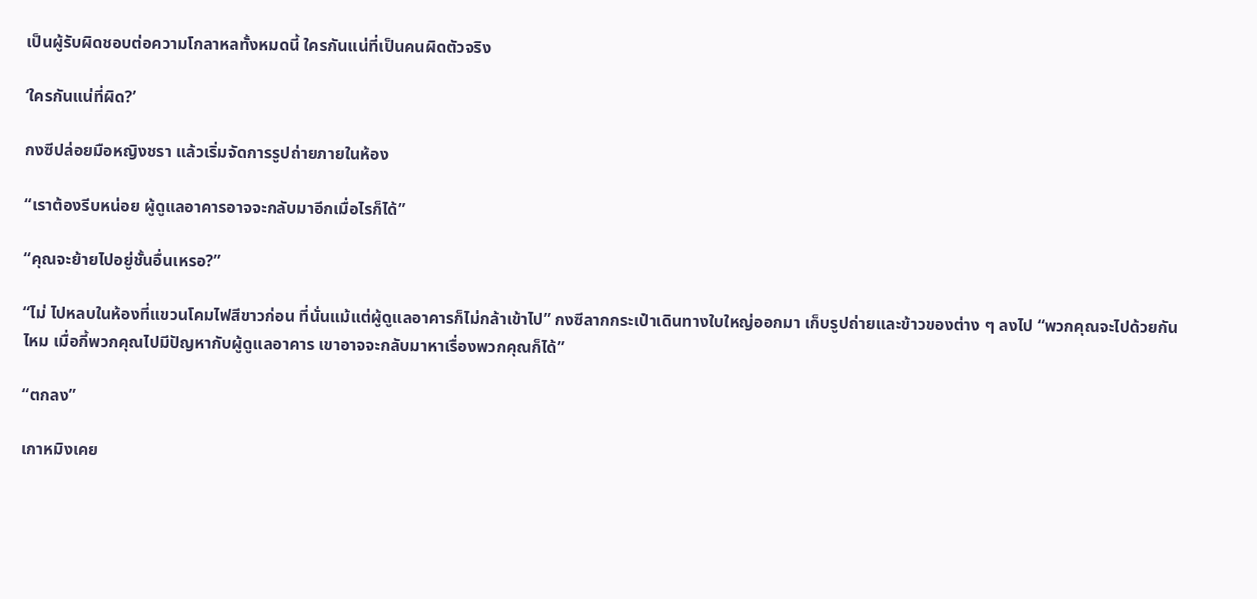เป็นผู้รับผิดชอบต่อความโกลาหลทั้งหมดนี้ ใครกันแน่ที่เป็นคนผิดตัวจริง

‘ใครกันแน่ที่ผิด?’

กงซีปล่อยมือหญิงชรา แล้วเริ่มจัดการรูปถ่ายภายในห้อง

“เราต้องรีบหน่อย ผู้ดูแลอาคารอาจจะกลับมาอีกเมื่อไรก็ได้”

“คุณจะย้ายไปอยู่ชั้นอื่นเหรอ?”

“ไม่ ไปหลบในห้องที่แขวนโคมไฟสีขาวก่อน ที่นั่นแม้แต่ผู้ดูแลอาคารก็ไม่กล้าเข้าไป” กงซีลากกระเป๋าเดินทางใบใหญ่ออกมา เก็บรูปถ่ายและข้าวของต่าง ๆ ลงไป “พวกคุณจะไปด้วยกันไหม เมื่อกี้พวกคุณไปมีปัญหากับผู้ดูแลอาคาร เขาอาจจะกลับมาหาเรื่องพวกคุณก็ได้”

“ตกลง”

เกาหมิงเคย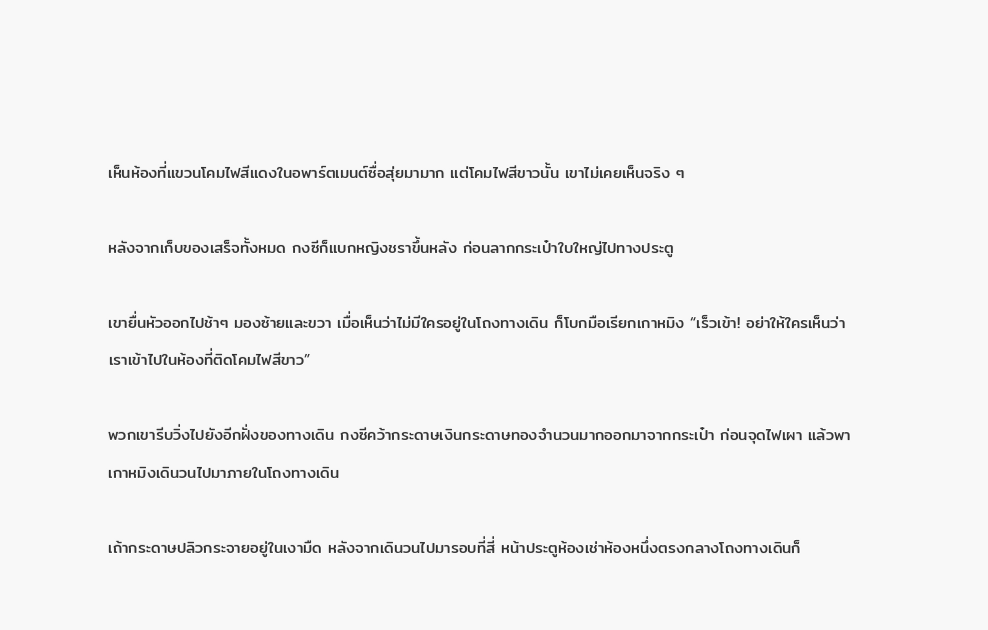เห็นห้องที่แขวนโคมไฟสีแดงในอพาร์ตเมนต์ซื่อสุ่ยมามาก แต่โคมไฟสีขาวนั้น เขาไม่เคยเห็นจริง ๆ

หลังจากเก็บของเสร็จทั้งหมด กงซีก็แบกหญิงชราขึ้นหลัง ก่อนลากกระเป๋าใบใหญ่ไปทางประตู

เขายื่นหัวออกไปช้าๆ มองซ้ายและขวา เมื่อเห็นว่าไม่มีใครอยู่ในโถงทางเดิน ก็โบกมือเรียกเกาหมิง “เร็วเข้า! อย่าให้ใครเห็นว่าเราเข้าไปในห้องที่ติดโคมไฟสีขาว”

พวกเขารีบวิ่งไปยังอีกฝั่งของทางเดิน กงซีคว้ากระดาษเงินกระดาษทองจำนวนมากออกมาจากกระเป๋า ก่อนจุดไฟเผา แล้วพาเกาหมิงเดินวนไปมาภายในโถงทางเดิน

เถ้ากระดาษปลิวกระจายอยู่ในเงามืด หลังจากเดินวนไปมารอบที่สี่ หน้าประตูห้องเช่าห้องหนึ่งตรงกลางโถงทางเดินก็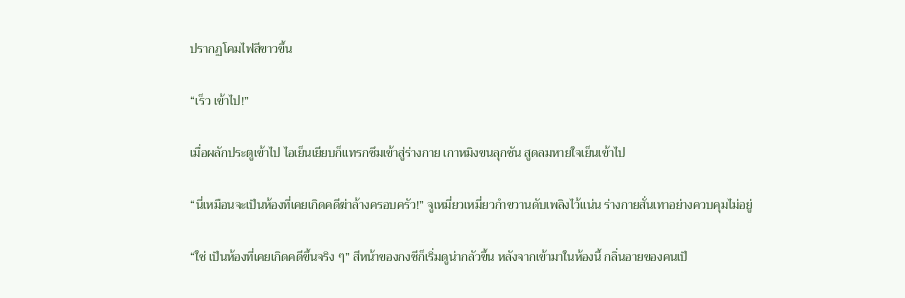ปรากฏโคมไฟสีขาวขึ้น

“เร็ว เข้าไป!”

เมื่อผลักประตูเข้าไป ไอเย็นเยียบก็แทรกซึมเข้าสู่ร่างกาย เกาหมิงขนลุกชัน สูดลมหายใจเย็นเข้าไป

“นี่เหมือนจะเป็นห้องที่เคยเกิดคดีฆ่าล้างครอบครัว!” จูเหมี่ยวเหมี่ยวกำขวานดับเพลิงไว้แน่น ร่างกายสั่นเทาอย่างควบคุมไม่อยู่

“ใช่ เป็นห้องที่เคยเกิดคดีขึ้นจริง ๆ” สีหน้าของกงซีก็เริ่มดูน่ากลัวขึ้น หลังจากเข้ามาในห้องนี้ กลิ่นอายของคนเป็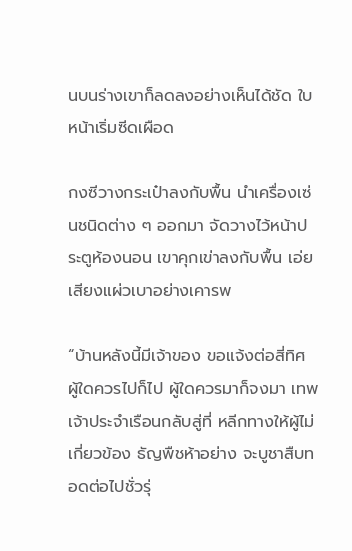นบนร่างเขาก็ลดลงอย่างเห็นได้ชัด ใบหน้าเริ่มซีดเผือด

กงซีวางกระเป๋าลงกับพื้น นำเครื่องเซ่นชนิดต่าง ๆ ออกมา จัดวางไว้หน้าประตูห้องนอน เขาคุกเข่าลงกับพื้น เอ่ยเสียงแผ่วเบาอย่างเคารพ

“บ้านหลังนี้มีเจ้าของ ขอแจ้งต่อสี่ทิศ ผู้ใดควรไปก็ไป ผู้ใดควรมาก็จงมา เทพเจ้าประจำเรือนกลับสู่ที่ หลีกทางให้ผู้ไม่เกี่ยวข้อง ธัญพืชห้าอย่าง จะบูชาสืบทอดต่อไปชั่วรุ่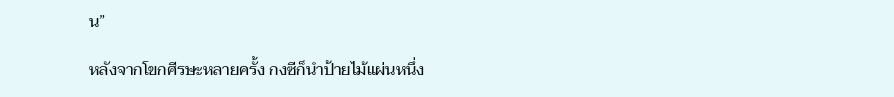น”

หลังจากโขกศีรษะหลายครั้ง กงซีก็นำป้ายไม้แผ่นหนึ่ง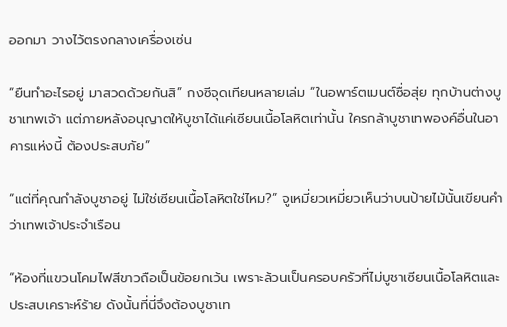ออกมา วางไว้ตรงกลางเครื่องเซ่น

“ยืนทำอะไรอยู่ มาสวดด้วยกันสิ” กงซีจุดเทียนหลายเล่ม “ในอพาร์ตเมนต์ซื่อสุ่ย ทุกบ้านต่างบูชาเทพเจ้า แต่ภายหลังอนุญาตให้บูชาได้แค่เซียนเนื้อโลหิตเท่านั้น ใครกล้าบูชาเทพองค์อื่นในอาคารแห่งนี้ ต้องประสบภัย”

“แต่ที่คุณกำลังบูชาอยู่ ไม่ใช่เซียนเนื้อโลหิตใช่ไหม?” จูเหมี่ยวเหมี่ยวเห็นว่าบนป้ายไม้นั้นเขียนคำว่าเทพเจ้าประจำเรือน

“ห้องที่แขวนโคมไฟสีขาวถือเป็นข้อยกเว้น เพราะล้วนเป็นครอบครัวที่ไม่บูชาเซียนเนื้อโลหิตและประสบเคราะห์ร้าย ดังนั้นที่นี่จึงต้องบูชาเท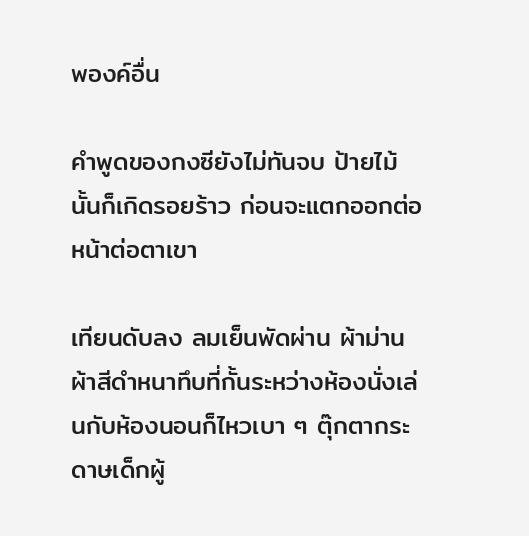พองค์อื่น

คำพูดของกงซียังไม่ทันจบ ป้ายไม้นั้นก็เกิดรอยร้าว ก่อนจะแตกออกต่อหน้าต่อตาเขา

เทียนดับลง ลมเย็นพัดผ่าน ผ้าม่านผ้าสีดำหนาทึบที่กั้นระหว่างห้องนั่งเล่นกับห้องนอนก็ไหวเบา ๆ ตุ๊กตากระดาษเด็กผู้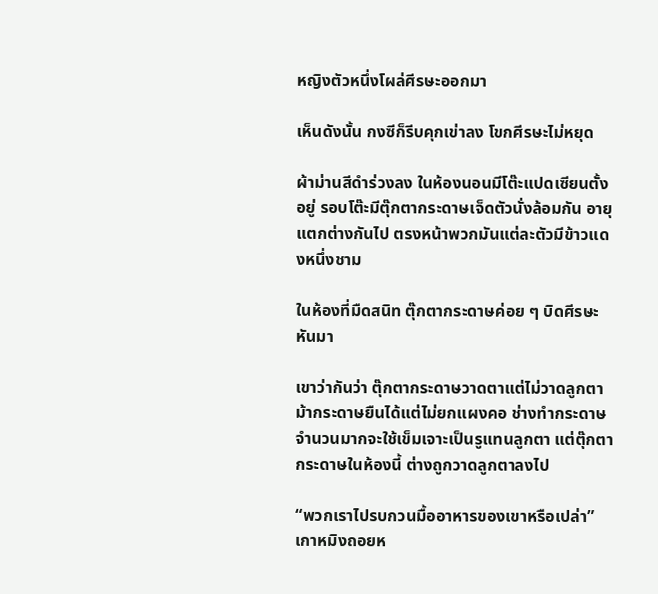หญิงตัวหนึ่งโผล่ศีรษะออกมา

เห็นดังนั้น กงซีก็รีบคุกเข่าลง โขกศีรษะไม่หยุด

ผ้าม่านสีดำร่วงลง ในห้องนอนมีโต๊ะแปดเซียนตั้งอยู่ รอบโต๊ะมีตุ๊กตากระดาษเจ็ดตัวนั่งล้อมกัน อายุแตกต่างกันไป ตรงหน้าพวกมันแต่ละตัวมีข้าวแดงหนึ่งชาม

ในห้องที่มืดสนิท ตุ๊กตากระดาษค่อย ๆ บิดศีรษะหันมา

เขาว่ากันว่า ตุ๊กตากระดาษวาดตาแต่ไม่วาดลูกตา ม้ากระดาษยืนได้แต่ไม่ยกแผงคอ ช่างทำกระดาษจำนวนมากจะใช้เข็มเจาะเป็นรูแทนลูกตา แต่ตุ๊กตากระดาษในห้องนี้ ต่างถูกวาดลูกตาลงไป

“พวกเราไปรบกวนมื้ออาหารของเขาหรือเปล่า” เกาหมิงถอยห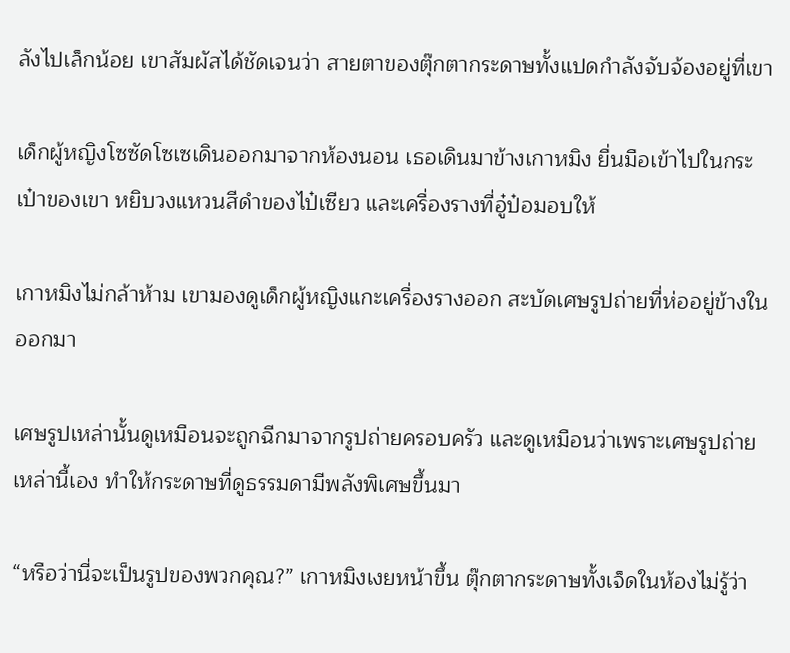ลังไปเล็กน้อย เขาสัมผัสได้ชัดเจนว่า สายตาของตุ๊กตากระดาษทั้งแปดกำลังจับจ้องอยู่ที่เขา

เด็กผู้หญิงโซซัดโซเซเดินออกมาจากห้องนอน เธอเดินมาข้างเกาหมิง ยื่นมือเข้าไปในกระเป๋าของเขา หยิบวงแหวนสีดำของไป๋เซียว และเครื่องรางที่อู๋ป๋อมอบให้

เกาหมิงไม่กล้าห้าม เขามองดูเด็กผู้หญิงแกะเครื่องรางออก สะบัดเศษรูปถ่ายที่ห่ออยู่ข้างในออกมา

เศษรูปเหล่านั้นดูเหมือนจะถูกฉีกมาจากรูปถ่ายครอบครัว และดูเหมือนว่าเพราะเศษรูปถ่ายเหล่านี้เอง ทำให้กระดาษที่ดูธรรมดามีพลังพิเศษขึ้นมา

“หรือว่านี่จะเป็นรูปของพวกคุณ?” เกาหมิงเงยหน้าขึ้น ตุ๊กตากระดาษทั้งเจ็ดในห้องไม่รู้ว่า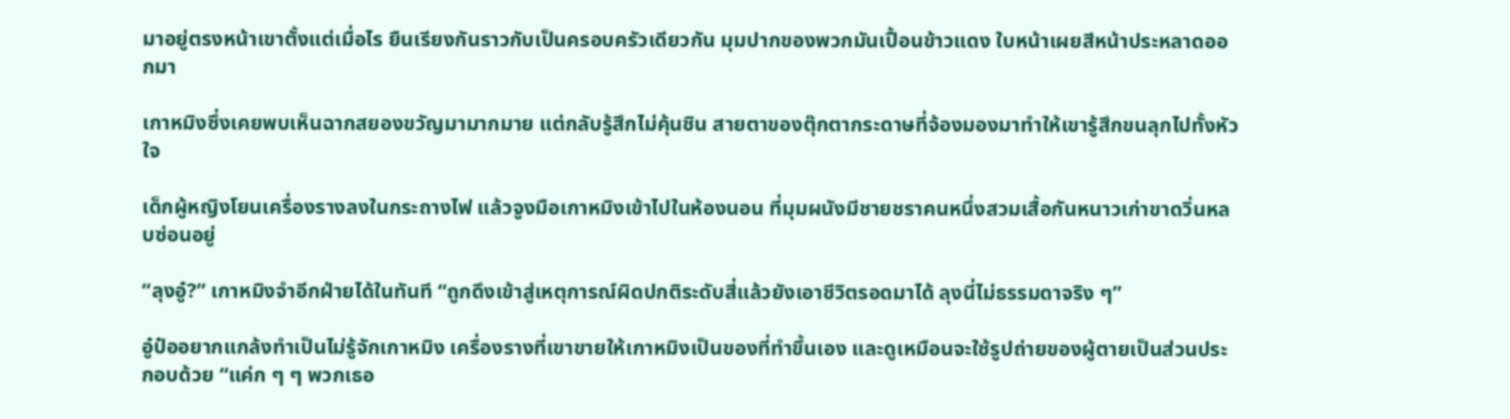มาอยู่ตรงหน้าเขาตั้งแต่เมื่อไร ยืนเรียงกันราวกับเป็นครอบครัวเดียวกัน มุมปากของพวกมันเปื้อนข้าวแดง ใบหน้าเผยสีหน้าประหลาดออกมา

เกาหมิงซึ่งเคยพบเห็นฉากสยองขวัญมามากมาย แต่กลับรู้สึกไม่คุ้นชิน สายตาของตุ๊กตากระดาษที่จ้องมองมาทำให้เขารู้สึกขนลุกไปทั้งหัวใจ

เด็กผู้หญิงโยนเครื่องรางลงในกระถางไฟ แล้วจูงมือเกาหมิงเข้าไปในห้องนอน ที่มุมผนังมีชายชราคนหนึ่งสวมเสื้อกันหนาวเก่าขาดวิ่นหลบซ่อนอยู่

“ลุงอู๋?” เกาหมิงจำอีกฝ่ายได้ในทันที “ถูกดึงเข้าสู่เหตุการณ์ผิดปกติระดับสี่แล้วยังเอาชีวิตรอดมาได้ ลุงนี่ไม่ธรรมดาจริง ๆ”

อู๋ป๋ออยากแกล้งทำเป็นไม่รู้จักเกาหมิง เครื่องรางที่เขาขายให้เกาหมิงเป็นของที่ทำขึ้นเอง และดูเหมือนจะใช้รูปถ่ายของผู้ตายเป็นส่วนประกอบด้วย “แค่ก ๆ ๆ พวกเธอ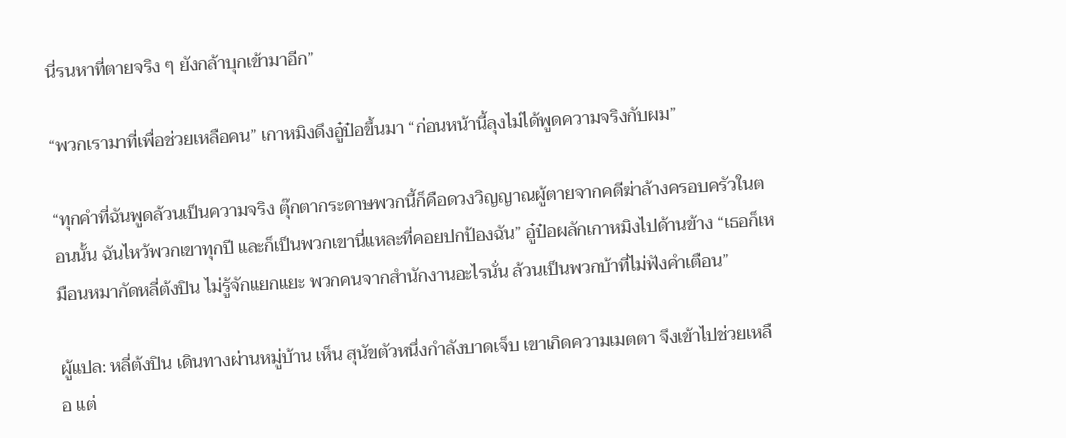นี่รนหาที่ตายจริง ๆ ยังกล้าบุกเข้ามาอีก”

“พวกเรามาที่เพื่อช่วยเหลือคน” เกาหมิงดึงอู๋ป๋อขึ้นมา “ก่อนหน้านี้ลุงไม่ได้พูดความจริงกับผม”

“ทุกคำที่ฉันพูดล้วนเป็นความจริง ตุ๊กตากระดาษพวกนี้ก็คือดวงวิญญาณผู้ตายจากคดีฆ่าล้างครอบครัวในตอนนั้น ฉันไหว้พวกเขาทุกปี และก็เป็นพวกเขานี่แหละที่คอยปกป้องฉัน” อู๋ป๋อผลักเกาหมิงไปด้านข้าง “เธอก็เหมือนหมากัดหลี่ต้งปิน ไม่รู้จักแยกแยะ พวกคนจากสำนักงานอะไรนั่น ล้วนเป็นพวกบ้าที่ไม่ฟังคำเตือน”

ผู้แปล: หลี่ต้งปิน เดินทางผ่านหมู่บ้าน เห็น สุนัขตัวหนึ่งกำลังบาดเจ็บ เขาเกิดความเมตตา จึงเข้าไปช่วยเหลือ แต่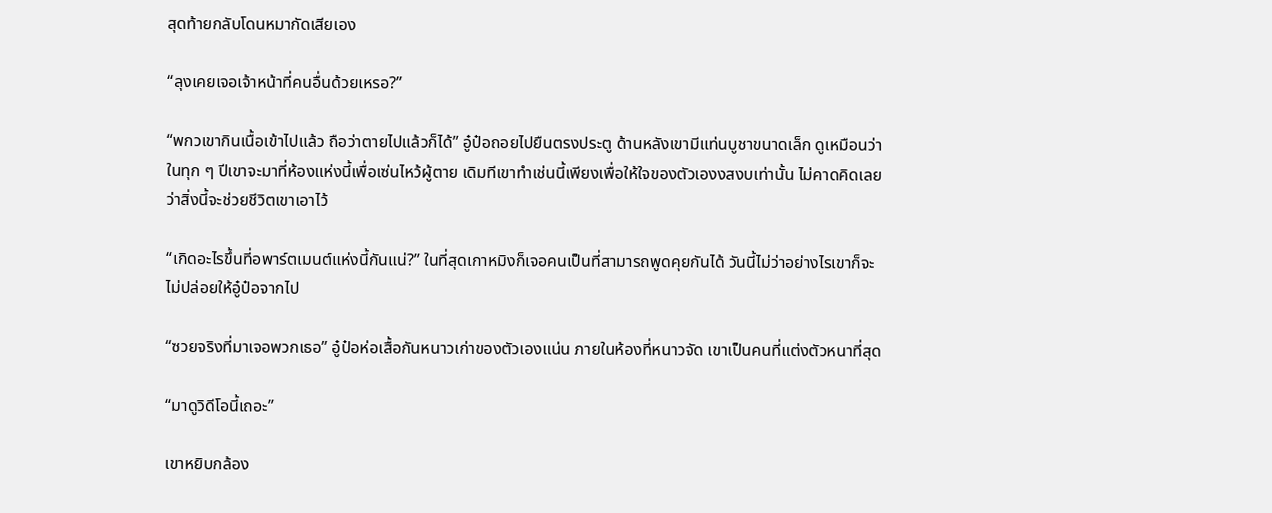สุดท้ายกลับโดนหมากัดเสียเอง

“ลุงเคยเจอเจ้าหน้าที่คนอื่นด้วยเหรอ?”

“พกวเขากินเนื้อเข้าไปแล้ว ถือว่าตายไปแล้วก็ได้” อู๋ป๋อถอยไปยืนตรงประตู ด้านหลังเขามีแท่นบูชาขนาดเล็ก ดูเหมือนว่าในทุก ๆ ปีเขาจะมาที่ห้องแห่งนี้เพื่อเซ่นไหว้ผู้ตาย เดิมทีเขาทำเช่นนี้เพียงเพื่อให้ใจของตัวเองงสงบเท่านั้น ไม่คาดคิดเลยว่าสิ่งนี้จะช่วยชีวิตเขาเอาไว้

“เกิดอะไรขึ้นที่อพาร์ตเมนต์แห่งนี้กันแน่?” ในที่สุดเกาหมิงก็เจอคนเป็นที่สามารถพูดคุยกันได้ วันนี้ไม่ว่าอย่างไรเขาก็จะไม่ปล่อยให้อู๋ป๋อจากไป

“ซวยจริงที่มาเจอพวกเธอ” อู๋ป๋อห่อเสื้อกันหนาวเก่าของตัวเองแน่น ภายในห้องที่หนาวจัด เขาเป็นคนที่แต่งตัวหนาที่สุด

“มาดูวิดีโอนี้เถอะ”

เขาหยิบกล้อง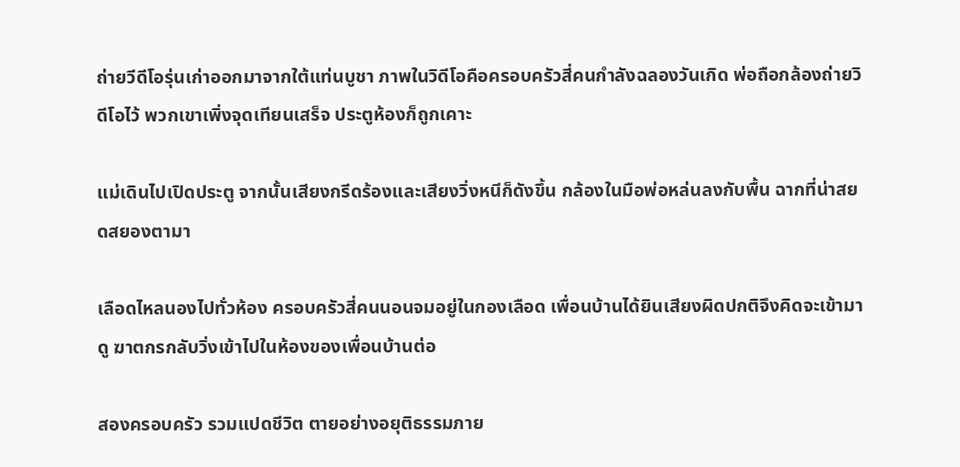ถ่ายวีดีโอรุ่นเก่าออกมาจากใต้แท่นบูชา ภาพในวิดีโอคือครอบครัวสี่คนกำลังฉลองวันเกิด พ่อถือกล้องถ่ายวิดีโอไว้ พวกเขาเพิ่งจุดเทียนเสร็จ ประตูห้องก็ถูกเคาะ

แม่เดินไปเปิดประตู จากนั้นเสียงกรีดร้องและเสียงวิ่งหนีก็ดังขึ้น กล้องในมือพ่อหล่นลงกับพื้น ฉากที่น่าสยดสยองตามา

เลือดไหลนองไปทั่วห้อง ครอบครัวสี่คนนอนจมอยู่ในกองเลือด เพื่อนบ้านได้ยินเสียงผิดปกติจึงคิดจะเข้ามาดู ฆาตกรกลับวิ่งเข้าไปในห้องของเพื่อนบ้านต่อ

สองครอบครัว รวมแปดชีวิต ตายอย่างอยุติธรรมภาย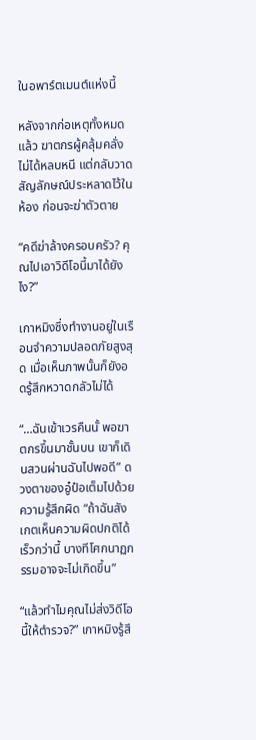ในอพาร์ตเมนต์แห่งนี้

หลังจากก่อเหตุทั้งหมดแล้ว ฆาตกรผู้คลุ้มคลั่งไม่ได้หลบหนี แต่กลับวาดสัญลักษณ์ประหลาดไว้ในห้อง ก่อนจะฆ่าตัวตาย

“คดีฆ่าล้างครอบครัว? คุณไปเอาวิดีโอนี้มาได้ยังไง?”

เกาหมิงซึ่งทำงานอยู่ในเรือนจำความปลอดภัยสูงสุด เมื่อเห็นภาพนั้นก็ยังอดรู้สึกหวาดกลัวไม่ได้

“…ฉันเข้าเวรคืนนั้ พอฆาตกรขึ้นมาชั้นบน เขาก็เดินสวนผ่านฉันไปพอดี” ดวงตาของอู๋ป๋อเต็มไปด้วยความรู้สึกผิด “ถ้าฉันสังเกตเห็นความผิดปกติได้เร็วกว่านี้ บางทีโศกนาฏกรรมอาจจะไม่เกิดขึ้น”

“แล้วทำไมคุณไม่ส่งวิดีโอนี้ให้ตำรวจ?” เกาหมิงรู้สึ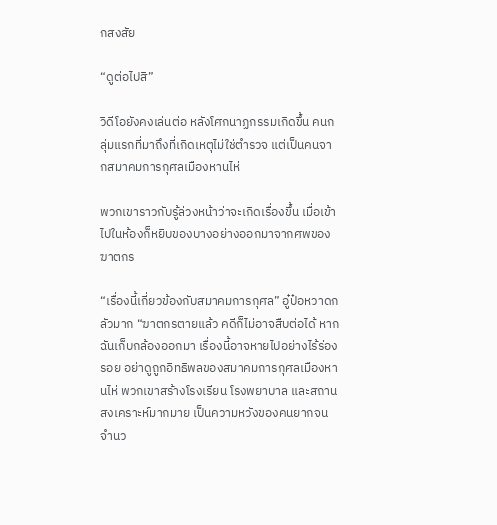กสงสัย

“ดูต่อไปสิ”

วิดีโอยังคงเล่นต่อ หลังโศกนาฏกรรมเกิดขึ้น คนกลุ่มแรกที่มาถึงที่เกิดเหตุไม่ใช่ตำรวจ แต่เป็นคนจากสมาคมการกุศลเมืองหานไห่

พวกเขาราวกับรู้ล่วงหน้าว่าจะเกิดเรื่องขึ้น เมื่อเข้าไปในห้องก็หยิบของบางอย่างออกมาจากศพของฆาตกร

“เรื่องนี้เกี่ยวข้องกับสมาคมการกุศล” อู๋ป๋อหวาดกลัวมาก “ฆาตกรตายแล้ว คดีก็ไม่อาจสืบต่อได้ หากฉันเก็บกล้องออกมา เรื่องนี้อาจหายไปอย่างไร้ร่องรอย อย่าดูถูกอิทธิพลของสมาคมการกุศลเมืองหานไห่ พวกเขาสร้างโรงเรียน โรงพยาบาล และสถานสงเคราะห์มากมาย เป็นความหวังของคนยากจนจำนว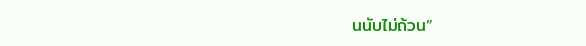นนับไม่ถ้วน”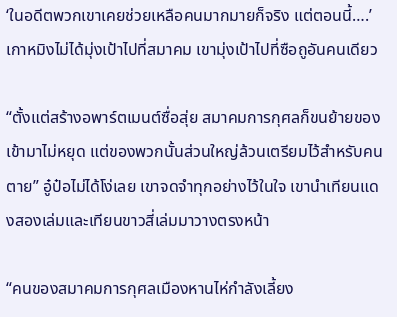‘ในอดีตพวกเขาเคยช่วยเหลือคนมากมายก็จริง แต่ตอนนี้….’ เกาหมิงไม่ได้มุ่งเป้าไปที่สมาคม เขามุ่งเป้าไปที่ซือถูอันคนเดียว

“ตั้งแต่สร้างอพาร์ตเมนต์ซื่อสุ่ย สมาคมการกุศลก็ขนย้ายของเข้ามาไม่หยุด แต่ของพวกนั้นส่วนใหญ่ล้วนเตรียมไว้สำหรับคนตาย” อู๋ป๋อไม่ได้โง่เลย เขาจดจำทุกอย่างไว้ในใจ เขานำเทียนแดงสองเล่มและเทียนขาวสี่เล่มมาวางตรงหน้า

“คนของสมาคมการกุศลเมืองหานไห่กำลังเลี้ยง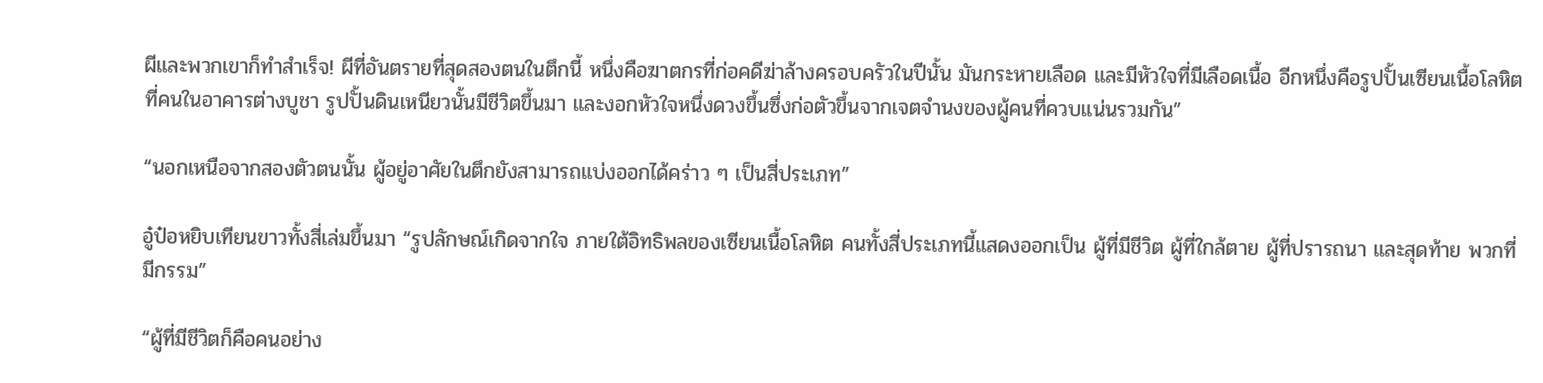ผีและพวกเขาก็ทำสำเร็จ! ผีที่อันตรายที่สุดสองตนในตึกนี้ หนึ่งคือฆาตกรที่ก่อคดีฆ่าล้างครอบครัวในปีนั้น มันกระหายเลือด และมีหัวใจที่มีเลือดเนื้อ อีกหนึ่งคือรูปปั้นเซียนเนื้อโลหิตที่คนในอาคารต่างบูชา รูปปั้นดินเหนียวนั้นมีชีวิตขึ้นมา และงอกหัวใจหนึ่งดวงขึ้นซึ่งก่อตัวขึ้นจากเจตจำนงของผู้คนที่ควบแน่นรวมกัน”

“นอกเหนือจากสองตัวตนนั้น ผู้อยู่อาศัยในตึกยังสามารถแบ่งออกได้คร่าว ๆ เป็นสี่ประเภท”

อู๋ป๋อหยิบเทียนขาวทั้งสี่เล่มขึ้นมา “รูปลักษณ์เกิดจากใจ ภายใต้อิทธิพลของเซียนเนื้อโลหิต คนทั้งสี่ประเภทนี้แสดงออกเป็น ผู้ที่มีชีวิต ผู้ที่ใกล้ตาย ผู้ที่ปรารถนา และสุดท้าย พวกที่มีกรรม”

“ผู้ที่มีชีวิตก็คือคนอย่าง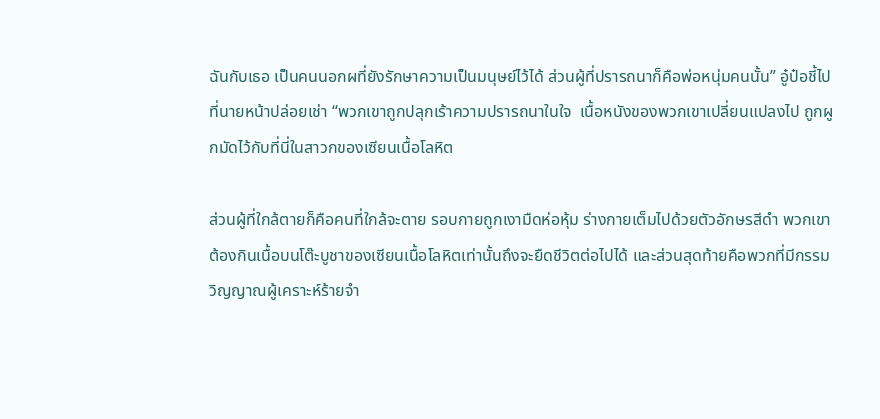ฉันกับเธอ เป็นคนนอกผที่ยังรักษาความเป็นมนุษย์ไว้ได้ ส่วนผู้ที่ปรารถนาก็คือพ่อหนุ่มคนนั้น” อู๋ป๋อชี้ไปที่นายหน้าปล่อยเช่า “พวกเขาถูกปลุกเร้าความปรารถนาในใจ  เนื้อหนังของพวกเขาเปลี่ยนแปลงไป ถูกผูกมัดไว้กับที่นี่ในสาวกของเซียนเนื้อโลหิต

ส่วนผู้ที่ใกล้ตายก็คือคนที่ใกล้จะตาย รอบกายถูกเงามืดห่อหุ้ม ร่างกายเต็มไปด้วยตัวอักษรสีดำ พวกเขาต้องกินเนื้อบนโต๊ะบูชาของเซียนเนื้อโลหิตเท่านั้นถึงจะยืดชีวิตต่อไปได้ และส่วนสุดท้ายคือพวกที่มีกรรม วิญญาณผู้เคราะห์ร้ายจำ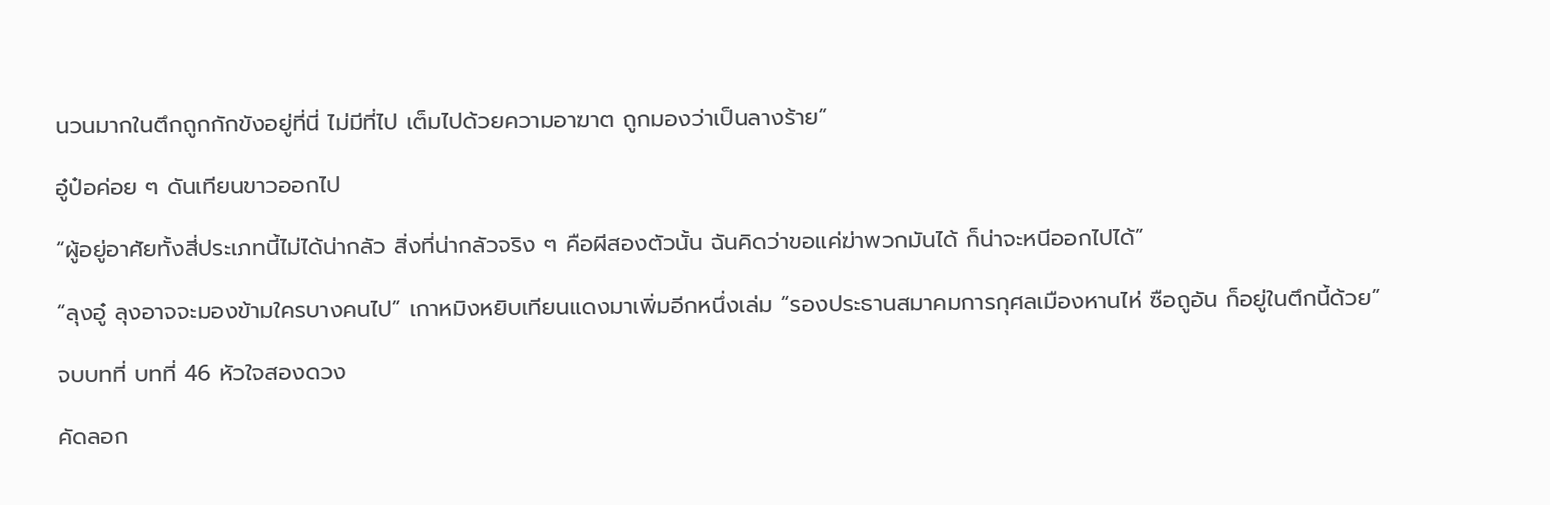นวนมากในตึกถูกกักขังอยู่ที่นี่ ไม่มีที่ไป เต็มไปด้วยความอาฆาต ถูกมองว่าเป็นลางร้าย”

อู๋ป๋อค่อย ๆ ดันเทียนขาวออกไป

“ผู้อยู่อาศัยทั้งสี่ประเภทนี้ไม่ได้น่ากลัว สิ่งที่น่ากลัวจริง ๆ คือผีสองตัวนั้น ฉันคิดว่าขอแค่ฆ่าพวกมันได้ ก็น่าจะหนีออกไปได้”

“ลุงอู๋ ลุงอาจจะมองข้ามใครบางคนไป” เกาหมิงหยิบเทียนแดงมาเพิ่มอีกหนึ่งเล่ม “รองประธานสมาคมการกุศลเมืองหานไห่ ซือถูอัน ก็อยู่ในตึกนี้ด้วย”

จบบทที่ บทที่ 46 หัวใจสองดวง

คัดลอก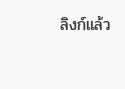ลิงก์แล้ว